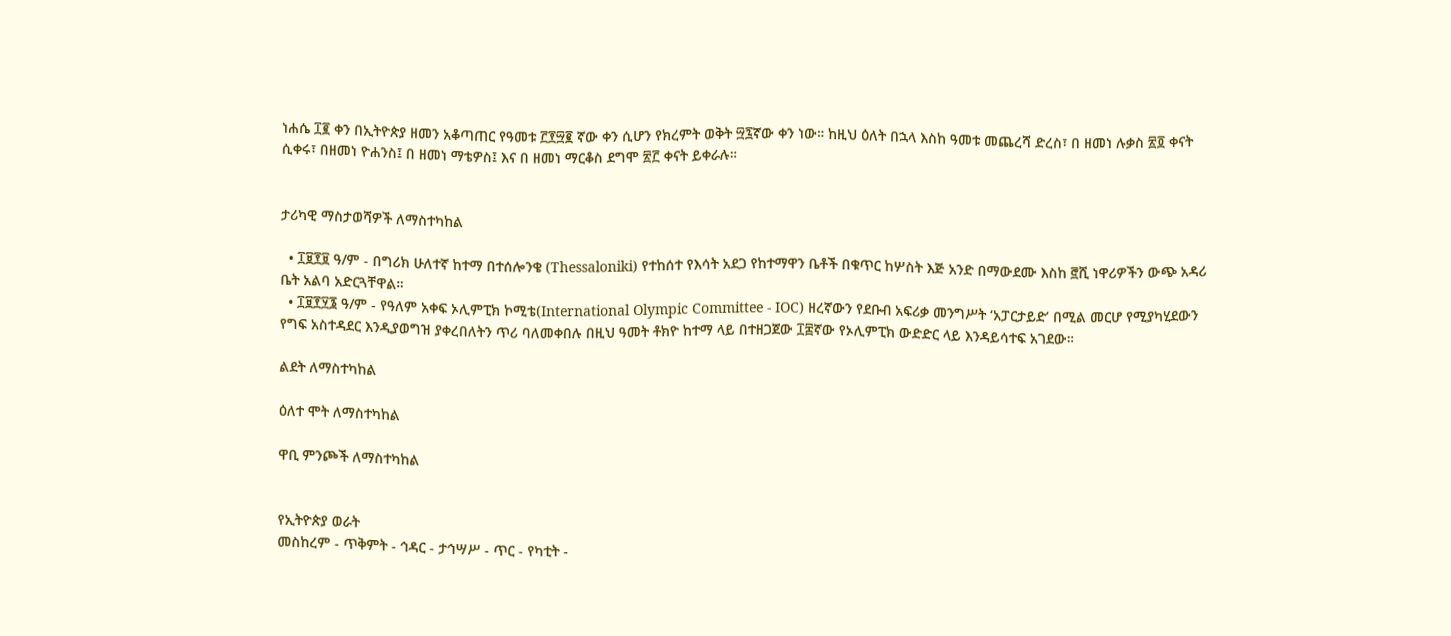ነሐሴ ፲፪ ቀን በኢትዮጵያ ዘመን አቆጣጠር የዓመቱ ፫፻፵፪ ኛው ቀን ሲሆን የክረምት ወቅት ፵፯ኛው ቀን ነው። ከዚህ ዕለት በኋላ እስከ ዓመቱ መጨረሻ ድረስ፣ በ ዘመነ ሉቃስ ፳፬ ቀናት ሲቀሩ፣ በዘመነ ዮሐንስ፤ በ ዘመነ ማቴዎስ፤ እና በ ዘመነ ማርቆስ ደግሞ ፳፫ ቀናት ይቀራሉ።


ታሪካዊ ማስታወሻዎች ለማስተካከል

  • ፲፱፻፱ ዓ/ም - በግሪክ ሁለተኛ ከተማ በተሰሎንቄ (Thessaloniki) የተከሰተ የእሳት አደጋ የከተማዋን ቤቶች በቁጥር ከሦስት እጅ አንድ በማውደሙ እስከ ፸ሺ ነዋሪዎችን ውጭ አዳሪ ቤት አልባ አድርጓቸዋል።
  • ፲፱፻፶፮ ዓ/ም - የዓለም አቀፍ ኦሊምፒክ ኮሚቴ(International Olympic Committee - IOC) ዘረኛውን የደቡብ አፍሪቃ መንግሥት ‘አፓርታይድ’ በሚል መርሆ የሚያካሂደውን የግፍ አስተዳደር እንዲያወግዝ ያቀረበለትን ጥሪ ባለመቀበሉ በዚህ ዓመት ቶክዮ ከተማ ላይ በተዘጋጀው ፲፰ኛው የኦሊምፒክ ውድድር ላይ እንዳይሳተፍ አገደው።

ልደት ለማስተካከል

ዕለተ ሞት ለማስተካከል

ዋቢ ምንጮች ለማስተካከል


የኢትዮጵያ ወራት
መስከረም - ጥቅምት - ኅዳር - ታኅሣሥ - ጥር - የካቲት -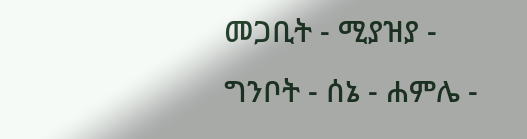መጋቢት - ሚያዝያ - ግንቦት - ሰኔ - ሐምሌ -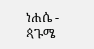ነሐሴ - ጳጉሜ